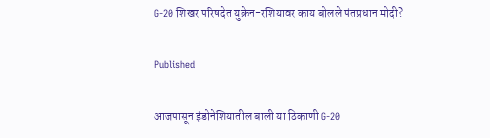G-20 शिखर परिषदेत युक्रेन-रशियावर काय बोलले पंतप्रधान मोदी?

Published

आजपासून इंडोनेशियातील बाली या ठिकाणी G-20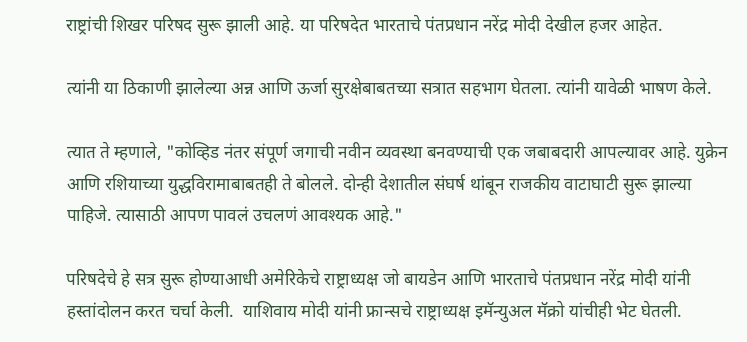राष्ट्रांची शिखर परिषद सुरू झाली आहे. या परिषदेत भारताचे पंतप्रधान नरेंद्र मोदी देखील हजर आहेत.

त्यांनी या ठिकाणी झालेल्या अन्न आणि ऊर्जा सुरक्षेबाबतच्या सत्रात सहभाग घेतला. त्यांनी यावेळी भाषण केले.

त्यात ते म्हणाले, "कोव्हिड नंतर संपूर्ण जगाची नवीन व्यवस्था बनवण्याची एक जबाबदारी आपल्यावर आहे. युक्रेन आणि रशियाच्या युद्धविरामाबाबतही ते बोलले. दोन्ही देशातील संघर्ष थांबून राजकीय वाटाघाटी सुरू झाल्या पाहिजे. त्यासाठी आपण पावलं उचलणं आवश्यक आहे."

परिषदेचे हे सत्र सुरू होण्याआधी अमेरिकेचे राष्ट्राध्यक्ष जो बायडेन आणि भारताचे पंतप्रधान नरेंद्र मोदी यांनी हस्तांदोलन करत चर्चा केली.  याशिवाय मोदी यांनी फ्रान्सचे राष्ट्राध्यक्ष इमॅन्युअल मॅक्रो यांचीही भेट घेतली.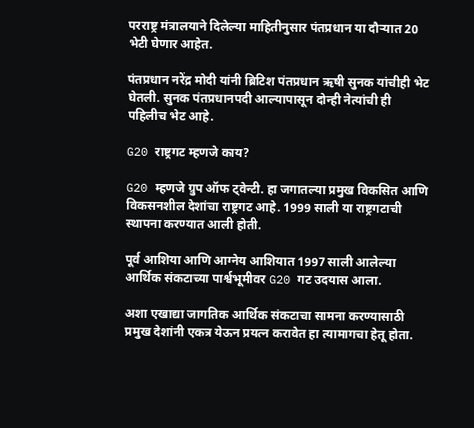परराष्ट्र मंत्रालयाने दिलेल्या माहितीनुसार पंतप्रधान या दौऱ्यात 20 भेटी घेणार आहेत.

पंतप्रधान नरेंद्र मोदी यांनी ब्रिटिश पंतप्रधान ऋषी सुनक यांचीही भेट घेतली. सुनक पंतप्रधानपदी आल्यापासून दोन्ही नेत्यांची ही पहिलीच भेट आहे.

G20 राष्ट्रगट म्हणजे काय?

G20 म्हणजे ग्रुप ऑफ ट्वेन्टी. हा जगातल्या प्रमुख विकसित आणि विकसनशील देशांचा राष्ट्रगट आहे. 1999 साली या राष्ट्रगटाची स्थापना करण्यात आली होती.

पूर्व आशिया आणि आग्नेय आशियात 1997 साली आलेल्या आर्थिक संकटाच्या पार्श्वभूमीवर G20 गट उदयास आला.

अशा एखाद्या जागतिक आर्थिक संकटाचा सामना करण्यासाठी प्रमुख देशांनी एकत्र येऊन प्रयत्न करावेत हा त्यामागचा हेतू होता.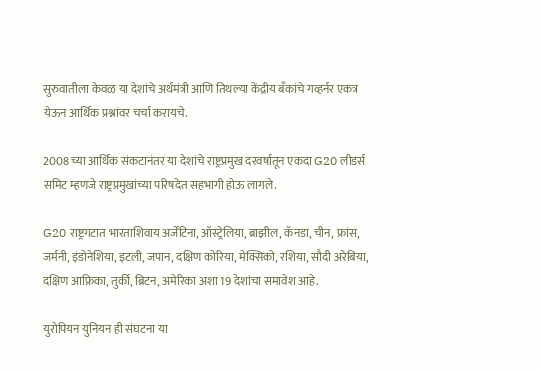सुरुवातीला केवळ या देशांचे अर्थमंत्री आणि तिथल्या केंद्रीय बँकांचे गव्हर्नर एकत्र येऊन आर्थिक प्रश्नांवर चर्चा करायचे.

2008 च्या आर्थिक संकटानंतर या देशांचे राष्ट्रप्रमुख दरवर्षातून एकदा G20 लीडर्स समिट म्हणजे राष्ट्रप्रमुखांच्या परिषदेत सहभागी होऊ लागले.

G20 राष्ट्रगटात भारताशिवाय अर्जेंटिना, ऑस्ट्रेलिया, ब्राझील, कॅनडा, चीन, फ्रांस, जर्मनी, इंडोनेशिया, इटली, जपान, दक्षिण कोरिया, मेक्सिको, रशिया, सौदी अरेबिया, दक्षिण आफ्रिका, तुर्की, ब्रिटन, अमेरिका अशा 19 देशांचा समावेश आहे.

युरोपियन युनियन ही संघटना या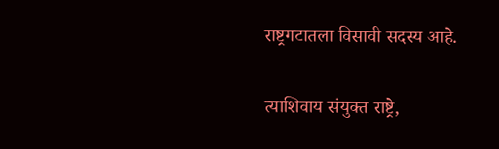राष्ट्रगटातला विसावी सदस्य आहे.

त्याशिवाय संयुक्त राष्ट्रे,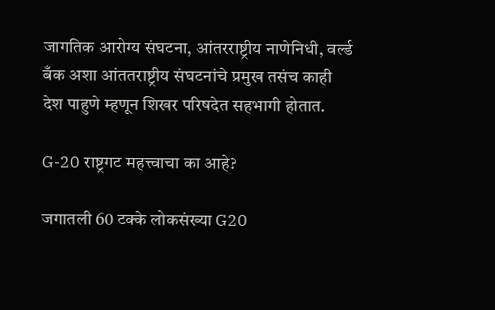जागतिक आरोग्य संघटना, आंतरराष्ट्रीय नाणेनिधी, वर्ल्ड बँक अशा आंततराष्ट्रीय संघटनांचे प्रमुख तसंच काही देश पाहुणे म्हणून शिखर परिषदेत सहभागी होतात.

G-20 राष्ट्रगट महत्त्वाचा का आहे?

जगातली 60 टक्के लोकसंख्या G20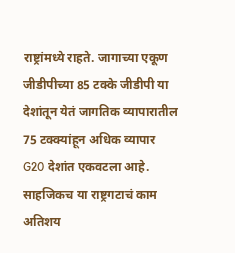राष्ट्रांमध्ये राहते. जागाच्या एकूण जीडीपीच्या 85 टक्के जीडीपी या देशांतून येतं जागतिक व्यापारातील 75 टक्क्यांहून अधिक व्यापार G20 देशांत एकवटला आहे. साहजिकच या राष्ट्रगटाचं काम अतिशय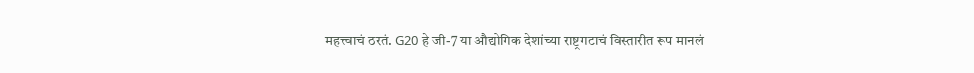महत्त्वाचं ठरतं. G20 हे जी-7 या औद्योगिक देशांच्या राष्ट्रगटाचं विस्तारीत रूप मानलं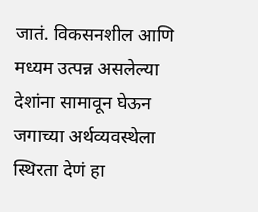जातं. विकसनशील आणि मध्यम उत्पन्न असलेल्या देशांना सामावून घेऊन जगाच्या अर्थव्यवस्थेला स्थिरता देणं हा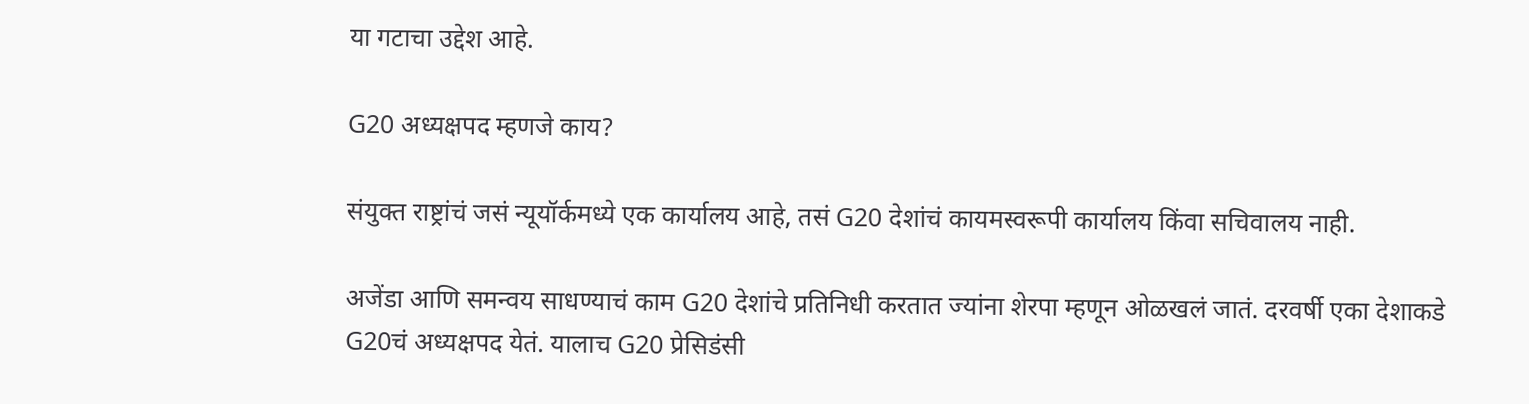या गटाचा उद्देश आहे.

G20 अध्यक्षपद म्हणजे काय?

संयुक्त राष्ट्रांचं जसं न्यूयॉर्कमध्ये एक कार्यालय आहे, तसं G20 देशांचं कायमस्वरूपी कार्यालय किंवा सचिवालय नाही.

अजेंडा आणि समन्वय साधण्याचं काम G20 देशांचे प्रतिनिधी करतात ज्यांना शेरपा म्हणून ओळखलं जातं. दरवर्षी एका देशाकडे G20चं अध्यक्षपद येतं. यालाच G20 प्रेसिडंसी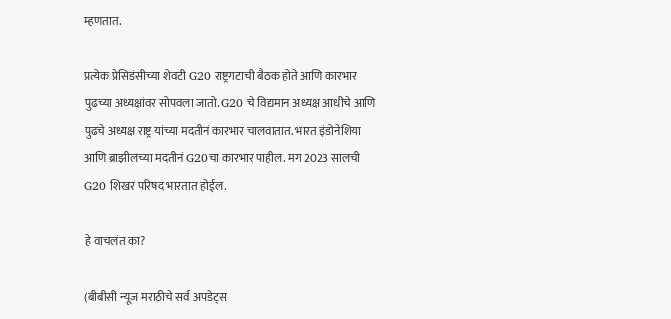म्हणतात.

प्रत्येक प्रेसिडंसीच्या शेवटी G20 राष्ट्रगटाची बैठक होते आणि कारभार पुढच्या अध्यक्षांवर सोपवला जातो. G20 चे विद्यमान अध्यक्ष आधीचे आणि पुढचे अध्यक्ष राष्ट्र यांच्या मदतीनं कारभार चालवातात. भारत इंडोनेशिया आणि ब्राझीलच्या मदतीनं G20चा कारभार पाहील. मग 2023 सालची G20 शिखर परिषद भारतात होईल.

हे वाचलंत का?

(बीबीसी न्यूज मराठीचे सर्व अपडेट्स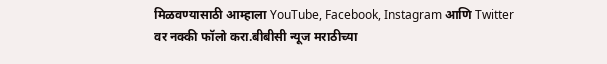मिळवण्यासाठी आम्हाला YouTube, Facebook, Instagram आणि Twitter वर नक्की फॉलो करा.बीबीसी न्यूज मराठीच्या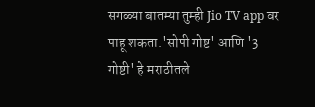सगळ्या बातम्या तुम्ही Jio TV app वर पाहू शकता.'सोपी गोष्ट' आणि '3 गोष्टी' हे मराठीतले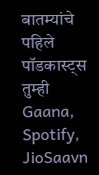बातम्यांचे पहिले पॉडकास्ट्स तुम्ही Gaana, Spotify, JioSaavn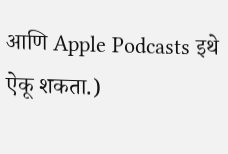आणि Apple Podcasts इथे ऐकू शकता.)